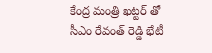కేంద్ర మంత్రి ఖట్టర్ తో సీఎం రేవంత్ రెడ్డి భేటీ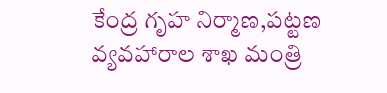కేంద్ర గృహ నిర్మాణ,పట్టణ వ్యవహారాల శాఖ మంత్రి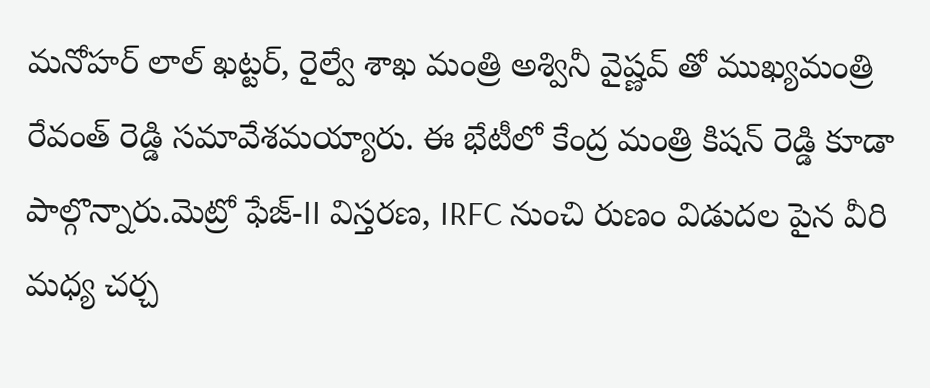మనోహర్ లాల్ ఖట్టర్, రైల్వే శాఖ మంత్రి అశ్వినీ వైష్ణవ్ తో ముఖ్యమంత్రి రేవంత్ రెడ్డి సమావేశమయ్యారు. ఈ భేటీలో కేంద్ర మంత్రి కిషన్ రెడ్డి కూడా పాల్గొన్నారు.మెట్రో ఫేజ్-II విస్తరణ, IRFC నుంచి రుణం విడుదల పైన వీరి మధ్య చర్చ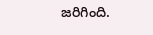జరిగింది.